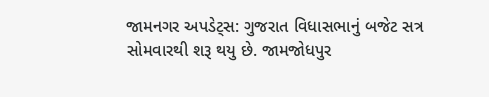જામનગર અપડેટ્સ: ગુજરાત વિધાસભાનું બજેટ સત્ર સોમવારથી શરૂ થયુ છે. જામજોધપુર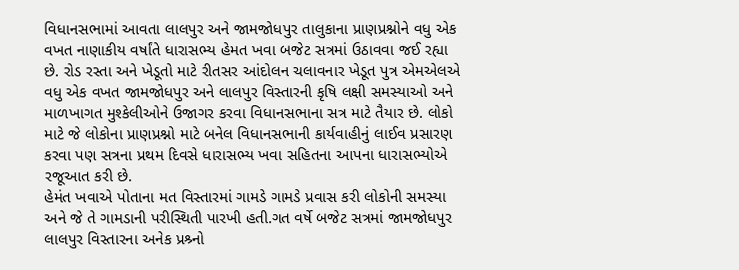વિધાનસભામાં આવતા લાલપુર અને જામજોધપુર તાલુકાના પ્રાણપ્રશ્નોને વધુ એક વખત નાણાકીય વર્ષાંતે ધારાસભ્ય હેમત ખવા બજેટ સત્રમાં ઉઠાવવા જઈ રહ્યા છે. રોડ રસ્તા અને ખેડૂતો માટે રીતસર આંદોલન ચલાવનાર ખેડૂત પુત્ર એમએલએ વધુ એક વખત જામજોધપુર અને લાલપુર વિસ્તારની કૃષિ લક્ષી સમસ્યાઓ અને માળખાગત મુશ્કેલીઓને ઉજાગર કરવા વિધાનસભાના સત્ર માટે તૈયાર છે. લોકો માટે જે લોકોના પ્રાણપ્રશ્નો માટે બનેલ વિધાનસભાની કાર્યવાહીનું લાઈવ પ્રસારણ કરવા પણ સત્રના પ્રથમ દિવસે ધારાસભ્ય ખવા સહિતના આપના ધારાસભ્યોએ રજૂઆત કરી છે.
હેમંત ખવાએ પોતાના મત વિસ્તારમાં ગામડે ગામડે પ્રવાસ કરી લોકોની સમસ્યા અને જે તે ગામડાની પરીસ્થિતી પારખી હતી.ગત વર્ષે બજેટ સત્રમાં જામજોધપુર લાલપુર વિસ્તારના અનેક પ્રશ્ર્નો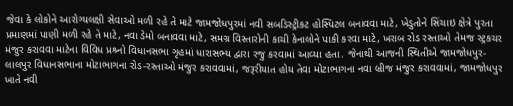જેવા કે લોકોને આરોગ્યલક્ષી સેવાઓ મળી રહે તે માટે જામજોધપુરમાં નવી સબડિસ્ટ્રીકટ હોસ્પિટલ બનાવવા માટે, ખેડુતોને સિંચાઇ ક્ષેત્રે પુરતા પ્રમાણમાં પાણી મળી રહે તે માટે, નવા ડેમો બનાવવા માટે, સમગ્ર વિસ્તારોની કાચી કેનાલોને પાકી કરવા માટે, ખરાબ રોડ રસ્તાઓ તેમજ સ્ટ્રકચર મંજુર કરાવવા માટેના વિવિધ પ્રશ્ર્નો વિધાનસભા ગૃહમાં ધારાસભ્ય દ્વારા રજુ કરવામાં આવ્યા હતા. જેનાથી આજની સ્થિતીએ જામજોધપુર-લાલપુર વિધાનસભાના મોટાભાગના રોડ-રસ્તાઓ મંજુર કરાવવામાં, જરૂરીયાત હોય તેવા મોટાભાગના નવા બ્રીજ મંજુર કરાવવામાં, જામજોધપુર ખાતે નવી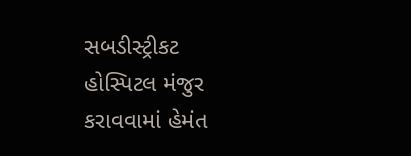સબડીસ્ટ્રીકટ હોસ્પિટલ મંજુર કરાવવામાં હેમંત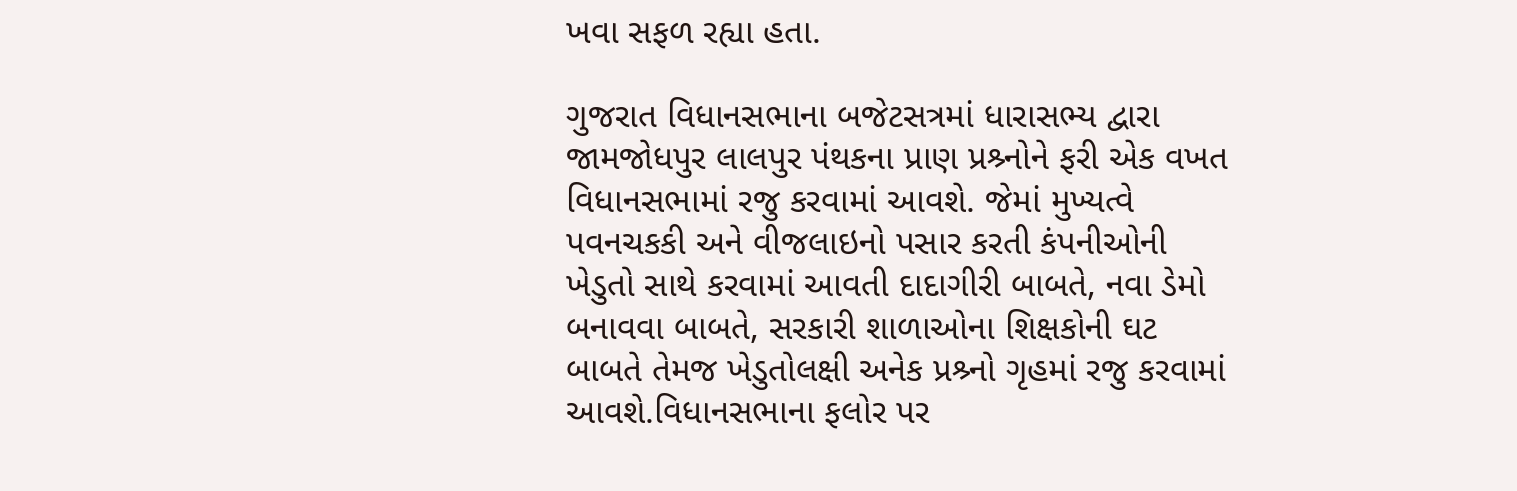ખવા સફળ રહ્યા હતા.

ગુજરાત વિધાનસભાના બજેટસત્રમાં ધારાસભ્ય દ્વારા જામજોધપુર લાલપુર પંથકના પ્રાણ પ્રશ્ર્નોને ફરી એક વખત વિધાનસભામાં રજુ કરવામાં આવશે. જેમાં મુખ્યત્વે પવનચકકી અને વીજલાઇનો પસાર કરતી કંપનીઓની ખેડુતો સાથે કરવામાં આવતી દાદાગીરી બાબતે, નવા ડેમો બનાવવા બાબતે, સરકારી શાળાઓના શિક્ષકોની ઘટ બાબતે તેમજ ખેડુતોલક્ષી અનેક પ્રશ્ર્નો ગૃહમાં રજુ કરવામાં આવશે.વિધાનસભાના ફલોર પર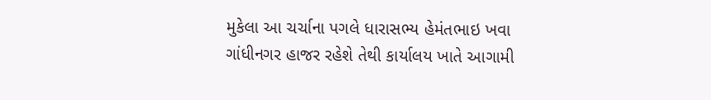મુકેલા આ ચર્ચાના પગલે ધારાસભ્ય હેમંતભાઇ ખવા ગાંધીનગર હાજર રહેશે તેથી કાર્યાલય ખાતે આગામી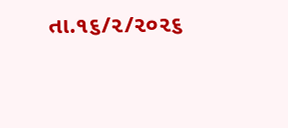તા.૧૬/૨/૨૦૨૬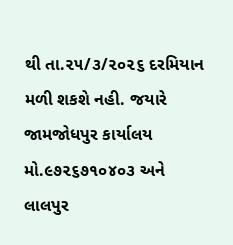થી તા.૨૫/૩/૨૦૨૬ દરમિયાન મળી શકશે નહી. જયારે જામજોધપુર કાર્યાલય મો.૯૭૨૬૭૧૦૪૦૩ અને લાલપુર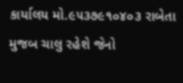કાર્યાલય મો.૯૫૩૭૯૧૦૪૦૩ રાબેતા મુજબ ચાલુ રહેશે જેનો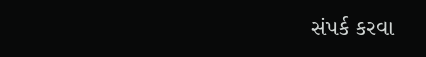સંપર્ક કરવા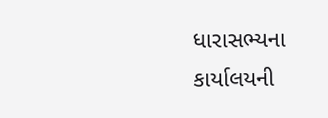ધારાસભ્યના કાર્યાલયની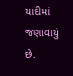યાદીમાં જણાવાયું છે.